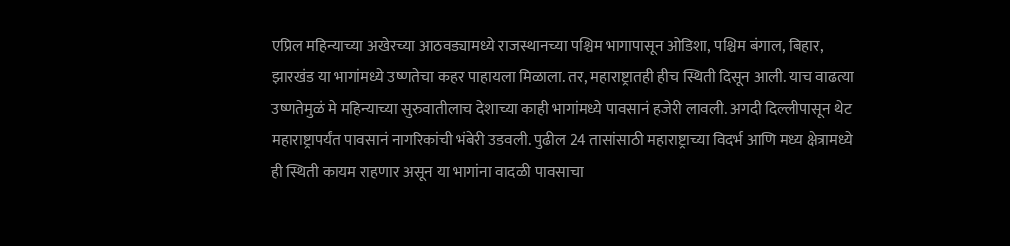एप्रिल महिन्याच्या अखेरच्या आठवड्यामध्ये राजस्थानच्या पश्चिम भागापासून ओडिशा, पश्चिम बंगाल, बिहार, झारखंड या भागांमध्ये उष्णतेचा कहर पाहायला मिळाला. तर, महाराष्ट्रातही हीच स्थिती दिसून आली. याच वाढत्या उष्णतेमुळं मे महिन्याच्या सुरुवातीलाच देशाच्या काही भागांमध्ये पावसानं हजेरी लावली. अगदी दिल्लीपासून थेट महाराष्ट्रापर्यंत पावसानं नागरिकांची भंबेरी उडवली. पुढील 24 तासांसाठी महाराष्ट्राच्या विदर्भ आणि मध्य क्षेत्रामध्ये ही स्थिती कायम राहणार असून या भागांना वादळी पावसाचा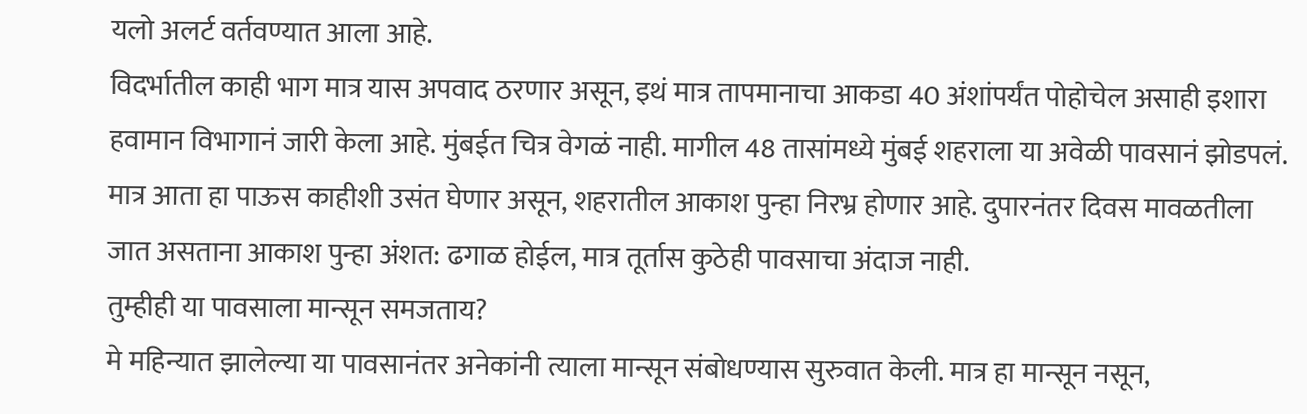यलो अलर्ट वर्तवण्यात आला आहे.
विदर्भातील काही भाग मात्र यास अपवाद ठरणार असून, इथं मात्र तापमानाचा आकडा 40 अंशांपर्यंत पोहोचेल असाही इशारा हवामान विभागानं जारी केला आहे. मुंबईत चित्र वेगळं नाही. मागील 48 तासांमध्ये मुंबई शहराला या अवेळी पावसानं झोडपलं. मात्र आता हा पाऊस काहीशी उसंत घेणार असून, शहरातील आकाश पुन्हा निरभ्र होणार आहे. दुपारनंतर दिवस मावळतीला जात असताना आकाश पुन्हा अंशत: ढगाळ होईल, मात्र तूर्तास कुठेही पावसाचा अंदाज नाही.
तुम्हीही या पावसाला मान्सून समजताय?
मे महिन्यात झालेल्या या पावसानंतर अनेकांनी त्याला मान्सून संबोधण्यास सुरुवात केली. मात्र हा मान्सून नसून,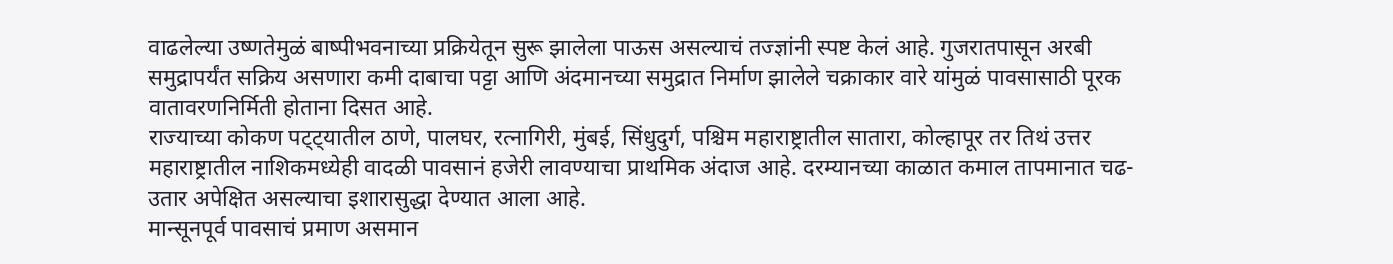वाढलेल्या उष्णतेमुळं बाष्पीभवनाच्या प्रक्रियेतून सुरू झालेला पाऊस असल्याचं तज्ज्ञांनी स्पष्ट केलं आहे. गुजरातपासून अरबी समुद्रापर्यंत सक्रिय असणारा कमी दाबाचा पट्टा आणि अंदमानच्या समुद्रात निर्माण झालेले चक्राकार वारे यांमुळं पावसासाठी पूरक वातावरणनिर्मिती होताना दिसत आहे.
राज्याच्या कोकण पट्ट्यातील ठाणे, पालघर, रत्नागिरी, मुंबई, सिंधुदुर्ग, पश्चिम महाराष्ट्रातील सातारा, कोल्हापूर तर तिथं उत्तर महाराष्ट्रातील नाशिकमध्येही वादळी पावसानं हजेरी लावण्याचा प्राथमिक अंदाज आहे. दरम्यानच्या काळात कमाल तापमानात चढ-उतार अपेक्षित असल्याचा इशारासुद्धा देण्यात आला आहे.
मान्सूनपूर्व पावसाचं प्रमाण असमान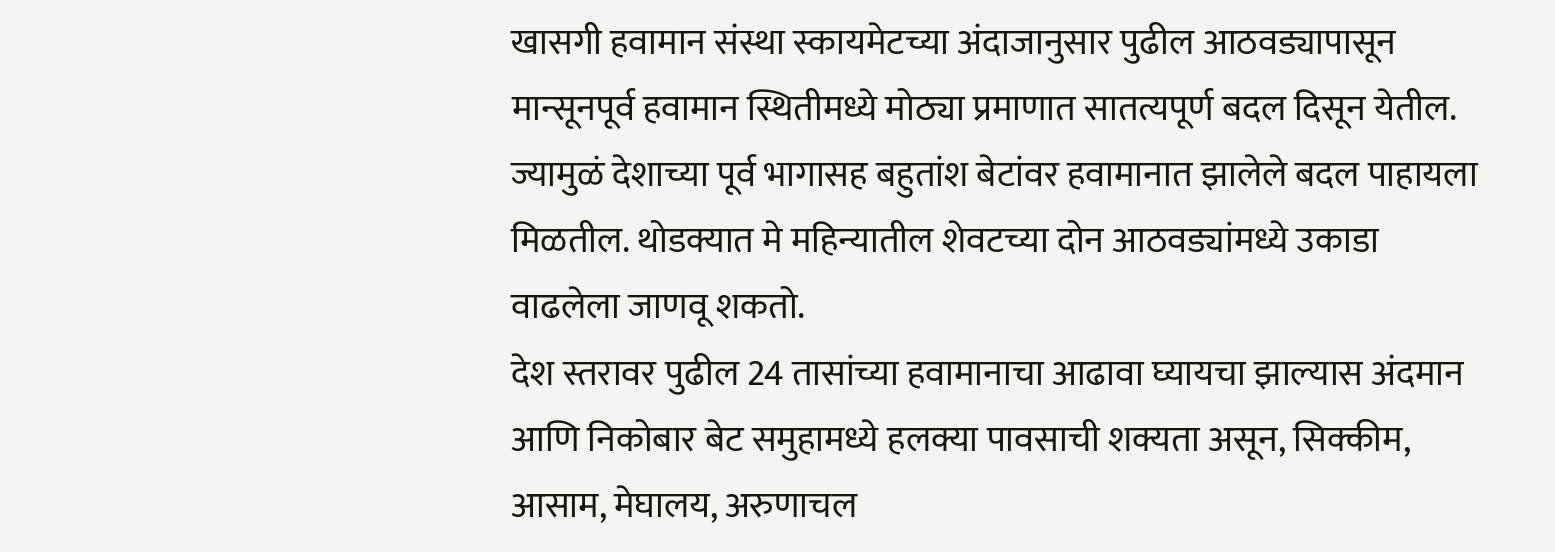खासगी हवामान संस्था स्कायमेटच्या अंदाजानुसार पुढील आठवड्यापासून मान्सूनपूर्व हवामान स्थितीमध्ये मोठ्या प्रमाणात सातत्यपूर्ण बदल दिसून येतील. ज्यामुळं देशाच्या पूर्व भागासह बहुतांश बेटांवर हवामानात झालेले बदल पाहायला मिळतील. थोडक्यात मे महिन्यातील शेवटच्या दोन आठवड्यांमध्ये उकाडा वाढलेला जाणवू शकतो.
देश स्तरावर पुढील 24 तासांच्या हवामानाचा आढावा घ्यायचा झाल्यास अंदमान आणि निकोबार बेट समुहामध्ये हलक्या पावसाची शक्यता असून, सिक्कीम, आसाम, मेघालय, अरुणाचल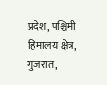प्रदेश, पश्चिमी हिमालय क्षेत्र, गुजरात,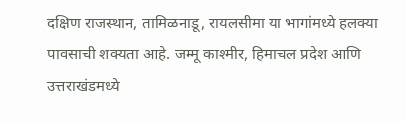दक्षिण राजस्थान, तामिळनाडू, रायलसीमा या भागांमध्ये हलक्या पावसाची शक्यता आहे. जम्मू काश्मीर, हिमाचल प्रदेश आणि उत्तराखंडमध्ये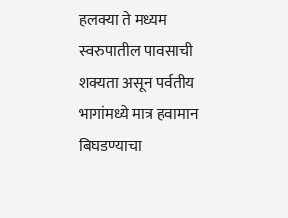हलक्या ते मध्यम स्वरुपातील पावसाची शक्यता असून पर्वतीय भागांमध्ये मात्र हवामान बिघडण्याचा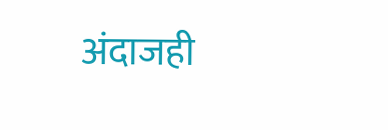अंदाजही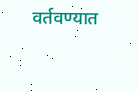वर्तवण्यात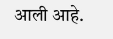आली आहे.